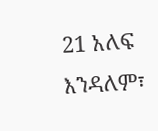21 አለፍ እንዳለም፣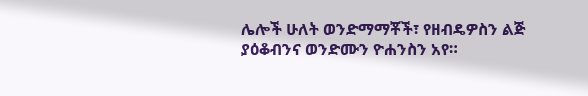ሌሎች ሁለት ወንድማማቾች፣ የዘብዴዎስን ልጅ ያዕቆብንና ወንድሙን ዮሐንስን አየ።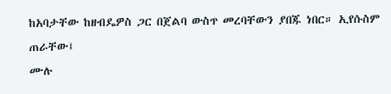ከአባታቸው ከዘብዴዎስ ጋር በጀልባ ውስጥ መረባቸውን ያበጁ ነበር። ኢየሱስም ጠራቸው፤
ሙሉ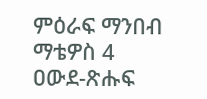ምዕራፍ ማንበብ ማቴዎስ 4
ዐውደ-ጽሑፍ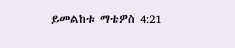ይመልከቱ ማቴዎስ 4:21